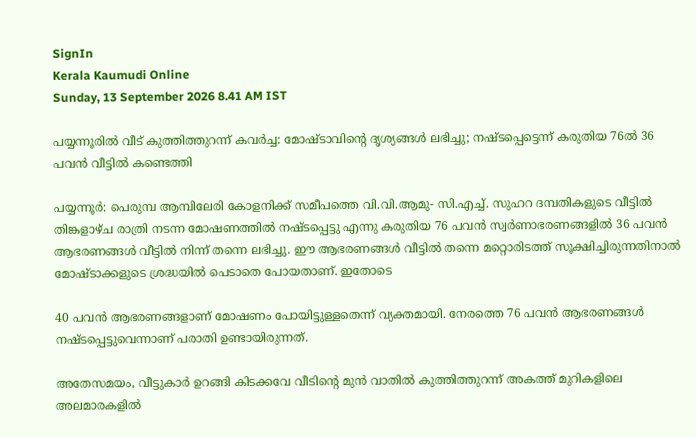SignIn
Kerala Kaumudi Online
Sunday, 13 September 2026 8.41 AM IST

പയ്യന്നൂരിൽ വീട് കുത്തിത്തുറന്ന് കവർച്ച: മോഷ്ടാവിന്റെ ദൃശ്യങ്ങൾ ലഭിച്ചു; നഷ്ടപ്പെട്ടെന്ന് കരുതിയ 76ൽ 36 പവൻ വീട്ടിൽ കണ്ടെത്തി

പയ്യന്നൂർ: പെരുമ്പ ആമ്പിലേരി കോളനിക്ക് സമീപത്തെ വി.വി.ആമു- സി.എച്ച്. സുഹറ ദമ്പതികളുടെ വീട്ടിൽ തിങ്കളാഴ്ച രാത്രി നടന്ന മോഷണത്തിൽ നഷ്ടപ്പെട്ടു എന്നു കരുതിയ 76 പവൻ സ്വർണാഭരണങ്ങളിൽ 36 പവൻ ആഭരണങ്ങൾ വീട്ടിൽ നിന്ന് തന്നെ ലഭിച്ചു. ഈ ആഭരണങ്ങൾ വീട്ടിൽ തന്നെ മറ്റൊരിടത്ത്‌ സൂക്ഷിച്ചിരുന്നതിനാൽ മോഷ്ടാക്കളുടെ ശ്രദ്ധയിൽ പെടാതെ പോയതാണ്. ഇതോടെ

40 പവൻ ആഭരണങ്ങളാണ് മോഷണം പോയിട്ടുള്ളതെന്ന് വ്യക്തമായി. നേരത്തെ 76 പവൻ ആഭരണങ്ങൾ നഷ്ടപ്പെട്ടുവെന്നാണ് പരാതി ഉണ്ടായിരുന്നത്.

അതേസമയം, വീട്ടുകാർ ഉറങ്ങി കിടക്കവേ വീടിന്റെ മുൻ വാതിൽ കുത്തിത്തുറന്ന് അകത്ത് മുറികളിലെ അലമാരകളിൽ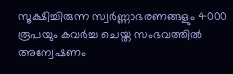സൂക്ഷിച്ചിരുന്ന സ്വർണ്ണാഭരണങ്ങളും 4000 രൂപയും കവർച്ച ചെയ്ത സംഭവത്തിൽ അന്വേഷണം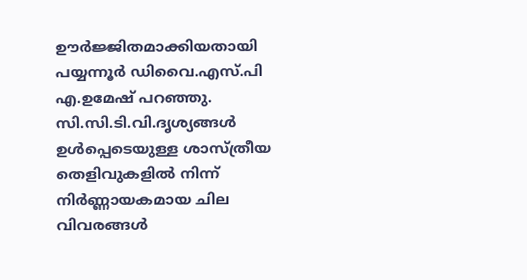ഊർജ്ജിതമാക്കിയതായി പയ്യന്നൂർ ഡിവൈ.എസ്.പി എ.ഉമേഷ് പറഞ്ഞു. സി.സി.ടി.വി.ദൃശ്യങ്ങൾ ഉൾപ്പെടെയുള്ള ശാസ്ത്രീയ തെളിവുകളിൽ നിന്ന് നിർണ്ണായകമായ ചില വിവരങ്ങൾ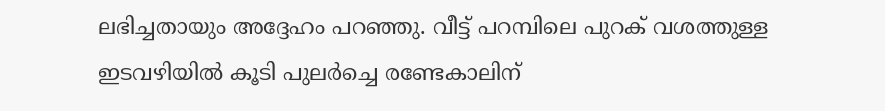ലഭിച്ചതായും അദ്ദേഹം പറഞ്ഞു. വീട്ട് പറമ്പിലെ പുറക് വശത്തുള്ള ഇടവഴിയിൽ കൂടി പുലർച്ചെ രണ്ടേകാലിന്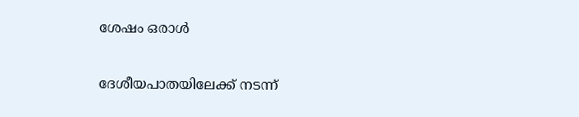ശേഷം ഒരാൾ

ദേശീയപാതയിലേക്ക് നടന്ന്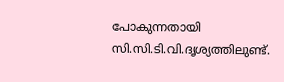പോകുന്നതായി സി.സി.ടി.വി.ദൃശ്യത്തിലുണ്ട്.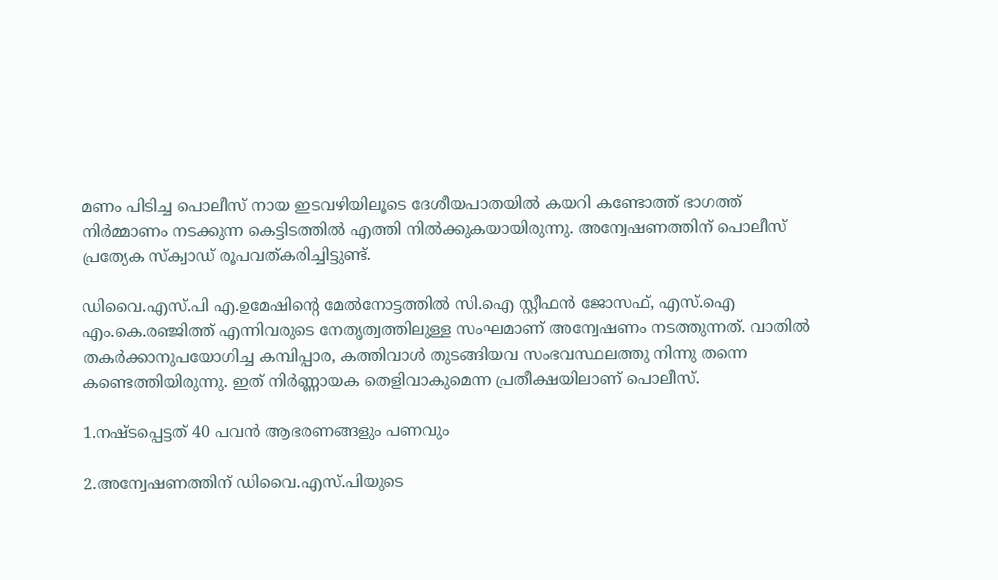മണം പിടിച്ച പൊലീസ് നായ ഇടവഴിയിലൂടെ ദേശീയപാതയിൽ കയറി കണ്ടോത്ത് ഭാഗത്ത് നിർമ്മാണം നടക്കുന്ന കെട്ടിടത്തിൽ എത്തി നിൽക്കുകയായിരുന്നു. അന്വേഷണത്തിന് പൊലീസ് പ്രത്യേക സ്ക്വാഡ് രൂപവത്കരിച്ചിട്ടുണ്ട്.

ഡിവൈ.എസ്.പി എ.ഉമേഷിന്റെ മേൽനോട്ടത്തിൽ സി.ഐ സ്റ്റീഫൻ ജോസഫ്, എസ്.ഐ എം.കെ.രഞ്ജിത്ത് എന്നിവരുടെ നേതൃത്വത്തിലുള്ള സംഘമാണ് അന്വേഷണം നടത്തുന്നത്. വാതിൽ തകർക്കാനുപയോഗിച്ച കമ്പിപ്പാര, കത്തിവാൾ തുടങ്ങിയവ സംഭവസ്ഥലത്തു നിന്നു തന്നെ കണ്ടെത്തിയിരുന്നു. ഇത് നിർണ്ണായക തെളിവാകുമെന്ന പ്രതീക്ഷയിലാണ് പൊലീസ്.

1.നഷ്ടപ്പെട്ടത് 40 പവൻ ആഭരണങ്ങളും പണവും

2.അന്വേഷണത്തിന് ഡിവൈ.എസ്.പിയുടെ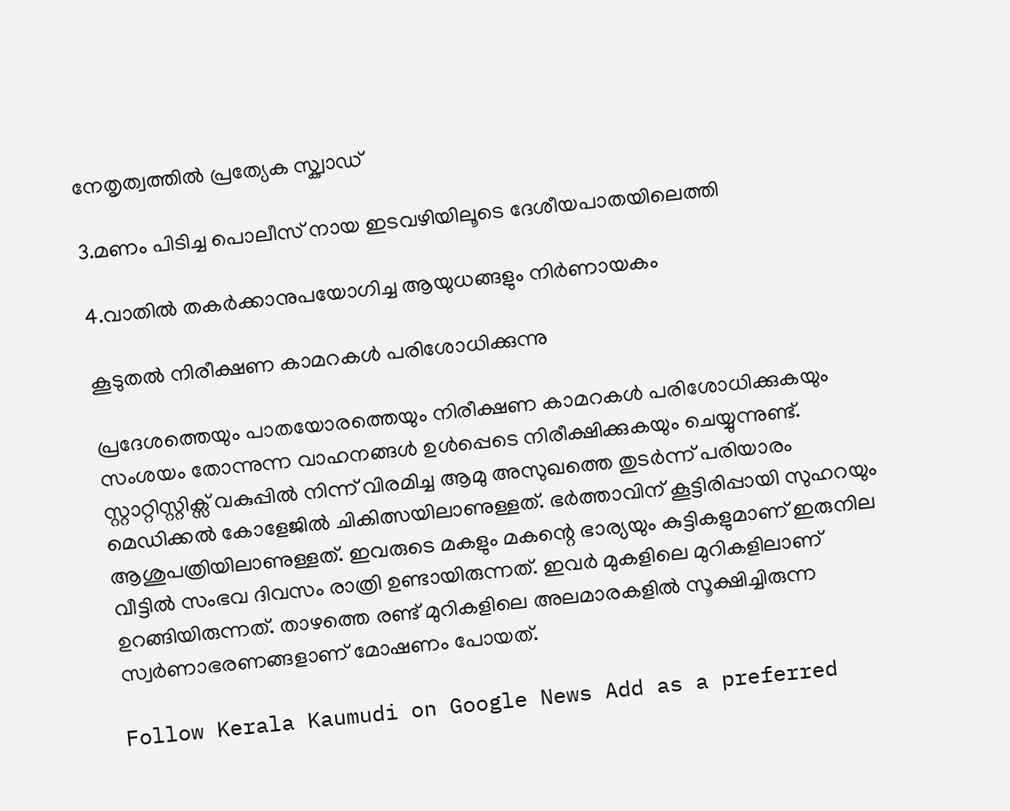നേതൃത്വത്തിൽ പ്രത്യേക സ്ക്വാഡ്

3.മണം പിടിച്ച പൊലീസ് നായ ഇടവഴിയിലൂടെ ദേശീയപാതയിലെത്തി

4.വാതിൽ തകർക്കാനുപയോഗിച്ച ആയുധങ്ങളും നിർണായകം

കൂടുതൽ നിരീക്ഷണ കാമറകൾ പരിശോധിക്കുന്നു

പ്രദേശത്തെയും പാതയോരത്തെയും നിരീക്ഷണ കാമറകൾ പരിശോധിക്കുകയും സംശയം തോന്നുന്ന വാഹനങ്ങൾ ഉൾപ്പെടെ നിരീക്ഷിക്കുകയും ചെയ്യുന്നുണ്ട്. സ്റ്റാറ്റിസ്റ്റിക്സ് വകുപ്പിൽ നിന്ന് വിരമിച്ച ആമു അസുഖത്തെ തുടർന്ന് പരിയാരം മെഡിക്കൽ കോളേജിൽ ചികിത്സയിലാണുള്ളത്. ഭർത്താവിന് കൂട്ടിരിപ്പായി സുഹറയും ആശുപത്രിയിലാണുള്ളത്. ഇവരുടെ മകളും മകന്റെ ഭാര്യയും കുട്ടികളുമാണ് ഇരുനില വീട്ടിൽ സംഭവ ദിവസം രാത്രി ഉണ്ടായിരുന്നത്. ഇവർ മുകളിലെ മുറികളിലാണ് ഉറങ്ങിയിരുന്നത്. താഴത്തെ രണ്ട് മുറികളിലെ അലമാരകളിൽ സൂക്ഷിച്ചിരുന്ന സ്വർണാഭരണങ്ങളാണ് മോഷണം പോയത്.

Follow Kerala Kaumudi on Google News Add as a preferred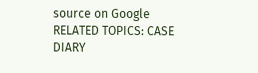source on Google
RELATED TOPICS: CASE DIARY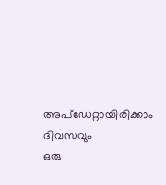അപ്ഡേറ്റായിരിക്കാം ദിവസവും
ഒരു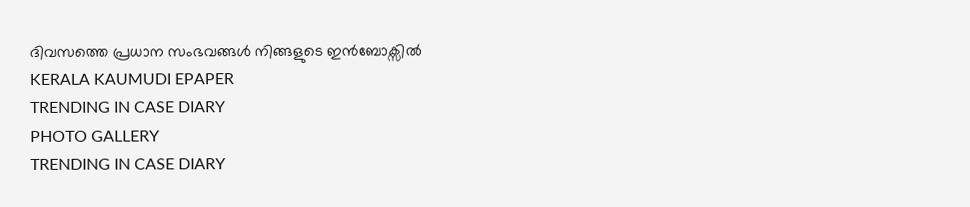ദിവസത്തെ പ്രധാന സംഭവങ്ങൾ നിങ്ങളുടെ ഇൻബോക്സിൽ
KERALA KAUMUDI EPAPER
TRENDING IN CASE DIARY
PHOTO GALLERY
TRENDING IN CASE DIARY